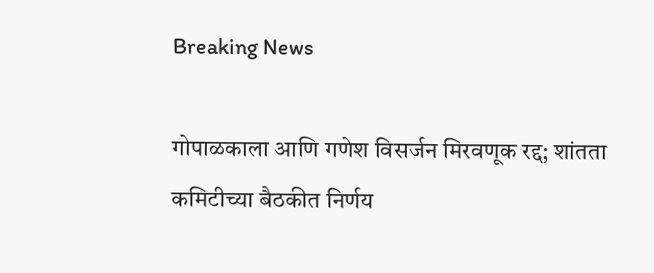Breaking News

गोपाळकाला आणि गणेश विसर्जन मिरवणूक रद्द; शांतता कमिटीच्या बैठकीत निर्णय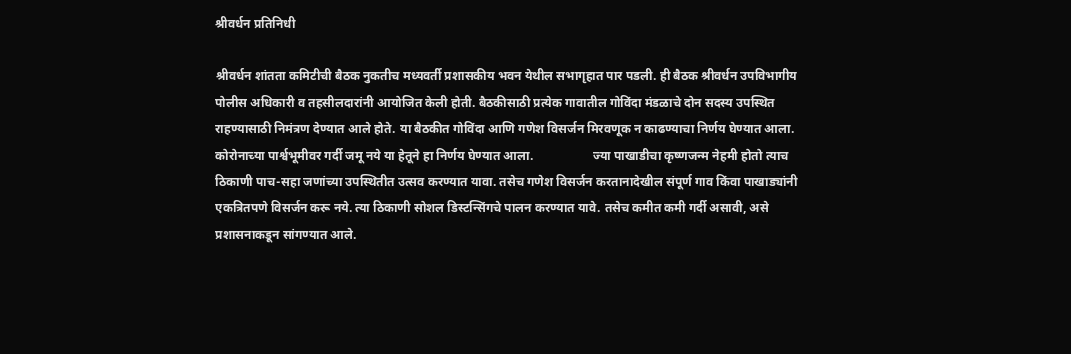श्रीवर्धन प्रतिनिधी

श्रीवर्धन शांतता कमिटीची बैठक नुकतीच मध्यवर्ती प्रशासकीय भवन येथील सभागृहात पार पडली. ही बैठक श्रीवर्धन उपविभागीय पोलीस अधिकारी व तहसीलदारांनी आयोजित केली होती. बैठकीसाठी प्रत्येक गावातील गोविंदा मंडळाचे दोन सदस्य उपस्थित राहण्यासाठी निमंत्रण देण्यात आले होते. या बैठकीत गोविंदा आणि गणेश विसर्जन मिरवणूक न काढण्याचा निर्णय घेण्यात आला. कोरोनाच्या पार्श्वभूमीवर गर्दी जमू नये या हेतूने हा निर्णय घेण्यात आला.                   ज्या पाखाडीचा कृष्णजन्म नेहमी होतो त्याच ठिकाणी पाच-सहा जणांच्या उपस्थितीत उत्सव करण्यात यावा. तसेच गणेश विसर्जन करतानादेखील संपूर्ण गाव किंवा पाखाड्यांनी एकत्रितपणे विसर्जन करू नये. त्या ठिकाणी सोशल डिस्टन्सिंगचे पालन करण्यात यावे. तसेच कमीत कमी गर्दी असावी, असे प्रशासनाकडून सांगण्यात आले.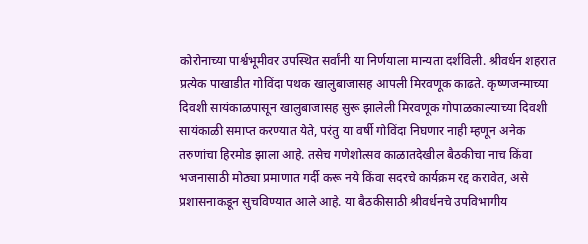कोरोनाच्या पार्श्वभूमीवर उपस्थित सर्वांनी या निर्णयाला मान्यता दर्शविली. श्रीवर्धन शहरात प्रत्येक पाखाडीत गोविंदा पथक खालुबाजासह आपली मिरवणूक काढते. कृष्णजन्माच्या दिवशी सायंकाळपासून खालुबाजासह सुरू झालेली मिरवणूक गोपाळकाल्याच्या दिवशी सायंकाळी समाप्त करण्यात येते, परंतु या वर्षी गोविंदा निघणार नाही म्हणून अनेक तरुणांचा हिरमोड झाला आहे. तसेच गणेशोत्सव काळातदेखील बैठकीचा नाच किंवा भजनासाठी मोठ्या प्रमाणात गर्दी करू नये किंवा सदरचे कार्यक्रम रद्द करावेत, असे प्रशासनाकडून सुचविण्यात आले आहे. या बैठकीसाठी श्रीवर्धनचे उपविभागीय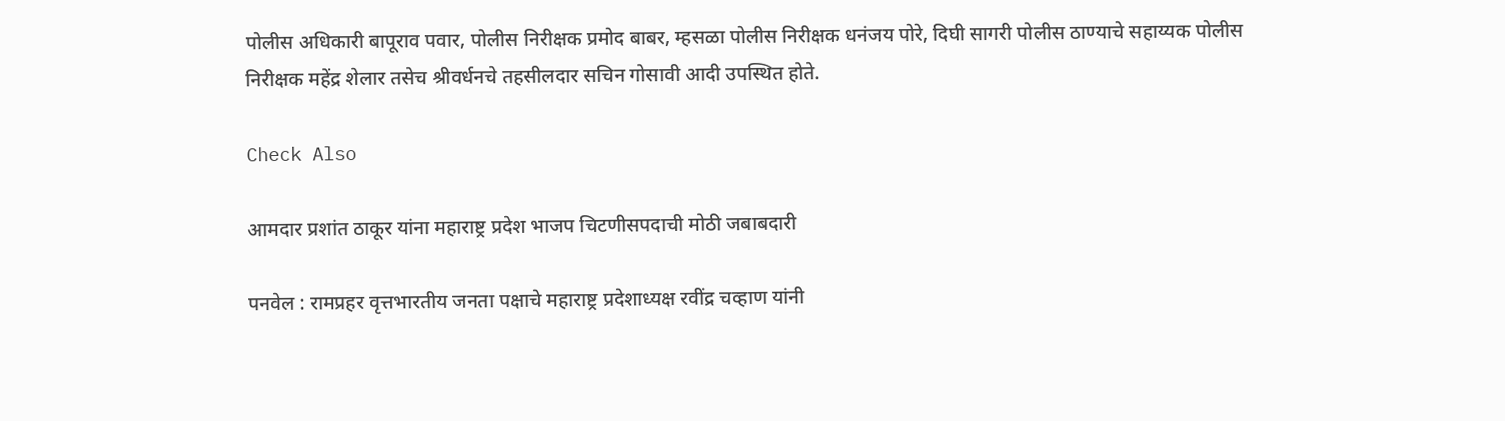पोलीस अधिकारी बापूराव पवार, पोलीस निरीक्षक प्रमोद बाबर, म्हसळा पोलीस निरीक्षक धनंजय पोरे, दिघी सागरी पोलीस ठाण्याचे सहाय्यक पोलीस निरीक्षक महेंद्र शेलार तसेच श्रीवर्धनचे तहसीलदार सचिन गोसावी आदी उपस्थित होते.

Check Also

आमदार प्रशांत ठाकूर यांना महाराष्ट्र प्रदेश भाजप चिटणीसपदाची मोठी जबाबदारी

पनवेल : रामप्रहर वृत्तभारतीय जनता पक्षाचे महाराष्ट्र प्रदेशाध्यक्ष रवींद्र चव्हाण यांनी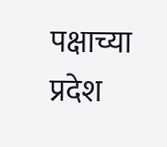पक्षाच्या प्रदेश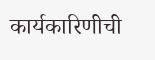कार्यकारिणीची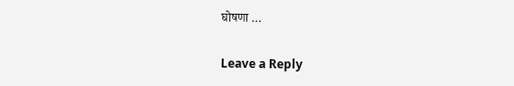घोषणा …

Leave a Reply